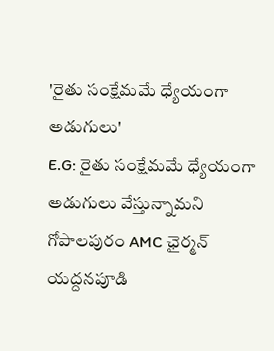'రైతు సంక్షేమమే ధ్యేయంగా అడుగులు'
E.G: రైతు సంక్షేమమే ధ్యేయంగా అడుగులు వేస్తున్నామని గోపాలపురం AMC ఛైర్మన్ యద్దనపూడి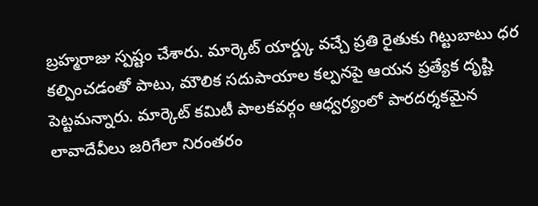బ్రహ్మరాజు స్పష్టం చేశారు. మార్కెట్ యార్డ్కు వచ్చే ప్రతి రైతుకు గిట్టుబాటు ధర కల్పించడంతో పాటు, మౌలిక సదుపాయాల కల్పనపై ఆయన ప్రత్యేక దృష్టి పెట్టమన్నారు. మార్కెట్ కమిటీ పాలకవర్గం ఆధ్వర్యంలో పారదర్శకమైన లావాదేవీలు జరిగేలా నిరంతరం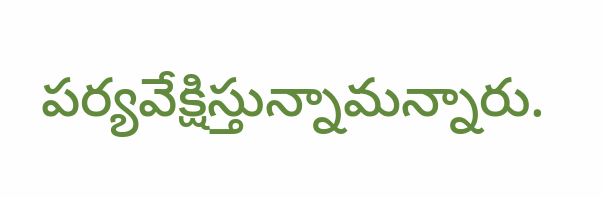పర్యవేక్షిస్తున్నామన్నారు.